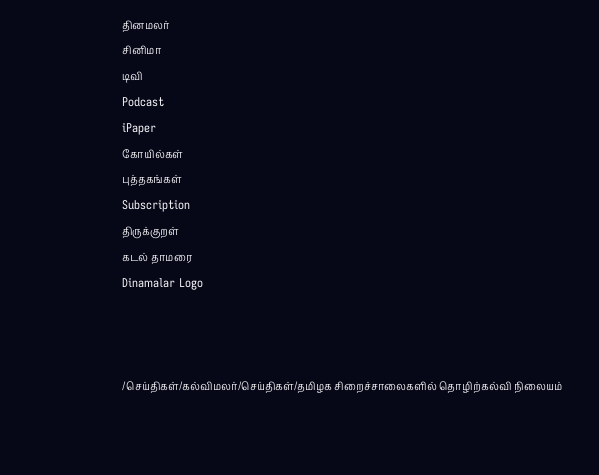தினமலர்
சினிமா
டிவி
Podcast
iPaper
கோயில்கள்
புத்தகங்கள்
Subscription
திருக்குறள்
கடல் தாமரை
Dinamalar Logo



/செய்திகள்/கல்விமலர்/செய்திகள்/தமிழக சிறைச்சாலைகளில் தொழிற்கல்வி நிலையம்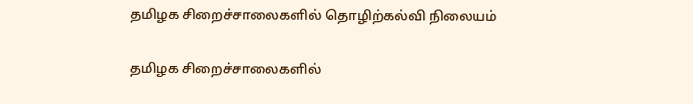தமிழக சிறைச்சாலைகளில் தொழிற்கல்வி நிலையம்

தமிழக சிறைச்சாலைகளில்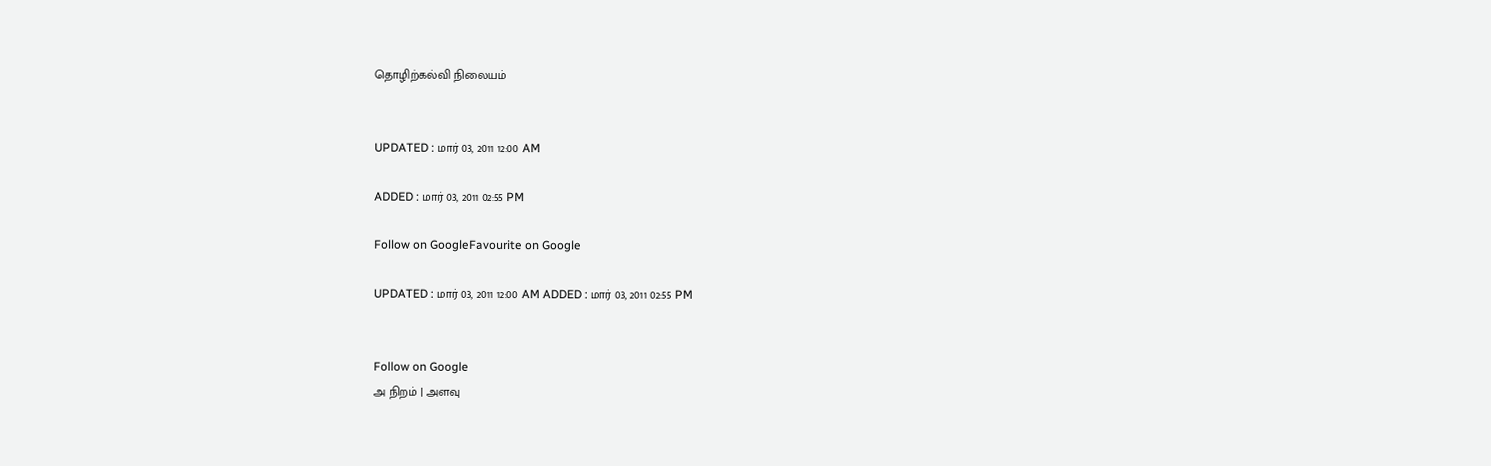தொழிற்கல்வி நிலையம்


UPDATED : மார் 03, 2011 12:00 AM

ADDED : மார் 03, 2011 02:55 PM

Follow on GoogleFavourite on Google

UPDATED : மார் 03, 2011 12:00 AM ADDED : மார் 03, 2011 02:55 PM


Follow on Google
அ நிறம் | அளவு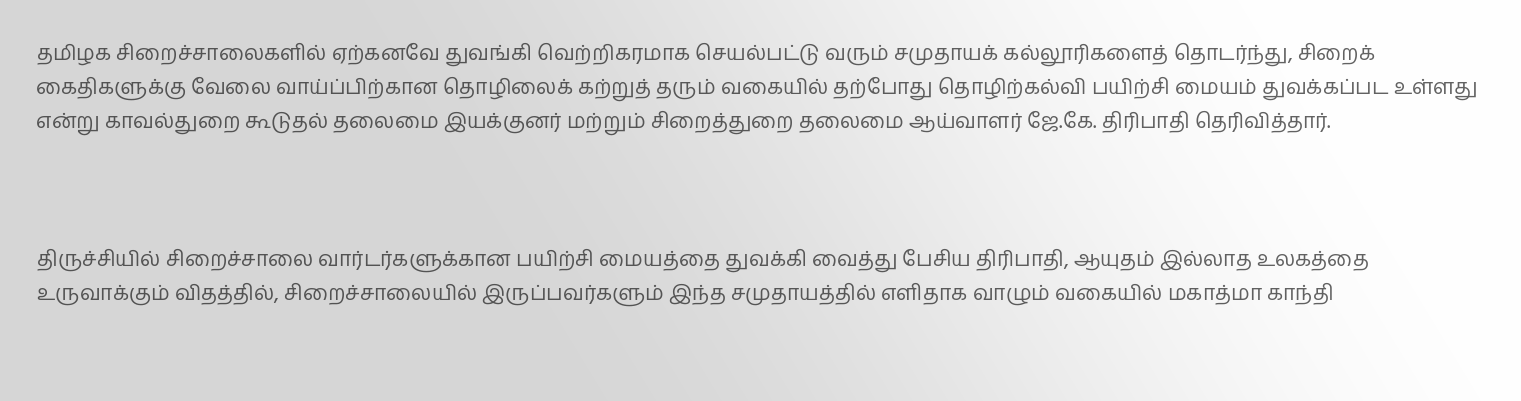தமிழக சிறைச்சாலைகளில் ஏற்கனவே துவங்கி வெற்றிகரமாக செயல்பட்டு வரும் சமுதாயக் கல்லூரிகளைத் தொடர்ந்து, சிறைக் கைதிகளுக்கு வேலை வாய்ப்பிற்கான தொழிலைக் கற்றுத் தரும் வகையில் தற்போது தொழிற்கல்வி பயிற்சி மையம் துவக்கப்பட உள்ளது என்று காவல்துறை கூடுதல் தலைமை இயக்குனர் மற்றும் சிறைத்துறை தலைமை ஆய்வாளர் ஜே.கே. திரிபாதி தெரிவித்தார்.



திருச்சியில் சிறைச்சாலை வார்டர்களுக்கான பயிற்சி மையத்தை துவக்கி வைத்து பேசிய திரிபாதி, ஆயுதம் இல்லாத உலகத்தை உருவாக்கும் விதத்தில், சிறைச்சாலையில் இருப்பவர்களும் இந்த சமுதாயத்தில் எளிதாக வாழும் வகையில் மகாத்மா காந்தி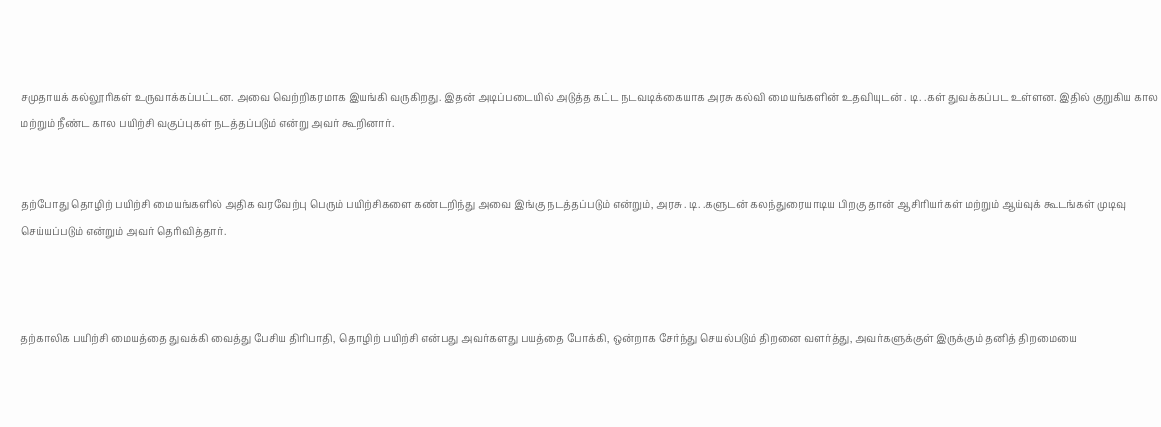சமுதாயக் கல்லூரிகள் உருவாக்கப்பட்டன. அவை வெற்றிகரமாக இயங்கி வருகிறது. இதன் அடிப்படையில் அடுத்த கட்ட நடவடிக்கையாக அரசு கல்வி மையங்களின் உதவியுடன் . டி. .கள் துவக்கப்பட உள்ளன. இதில் குறுகிய கால மற்றும் நீண்ட கால பயிற்சி வகுப்புகள் நடத்தப்படும் என்று அவர் கூறினார்.


தற்போது தொழிற் பயிற்சி மையங்களில் அதிக வரவேற்பு பெரும் பயிற்சிகளை கண்டறிந்து அவை இங்கு நடத்தப்படும் என்றும், அரசு . டி. .களுடன் கலந்துரையாடிய பிறகு தான் ஆசிரியர்கள் மற்றும் ஆய்வுக் கூடங்கள் முடிவு செய்யப்படும் என்றும் அவர் தெரிவித்தார்.



தற்காலிக பயிற்சி மையத்தை துவக்கி வைத்து பேசிய திரிபாதி, தொழிற் பயிற்சி என்பது அவர்களது பயத்தை போக்கி, ஒன்றாக சேர்ந்து செயல்படும் திறனை வளர்த்து, அவர்களுக்குள் இருக்கும் தனித் திறமையை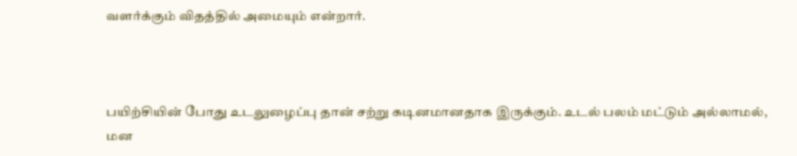வளர்க்கும் விதத்தில் அமையும் என்றார்.



பயிற்சியின் போது உடலுழைப்பு தான் சற்று கடினமானதாக இருக்கும். உடல் பலம் மட்டும் அல்லாமல், மன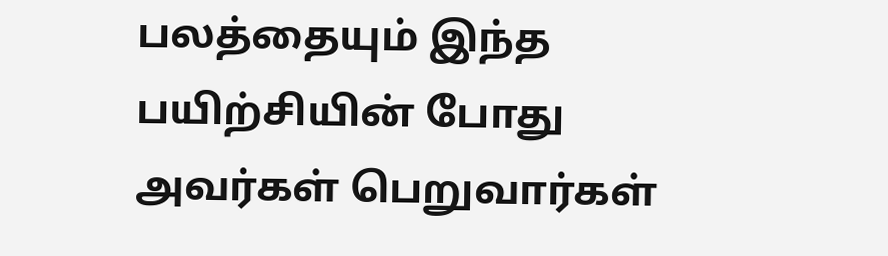பலத்தையும் இந்த பயிற்சியின் போது அவர்கள் பெறுவார்கள்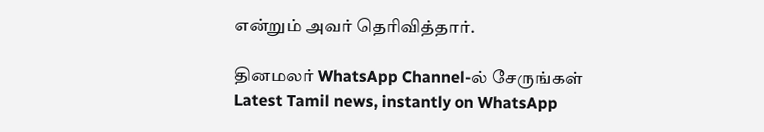என்றும் அவர் தெரிவித்தார்.

தினமலர் WhatsApp Channel-ல் சேருங்கள்
Latest Tamil news, instantly on WhatsApp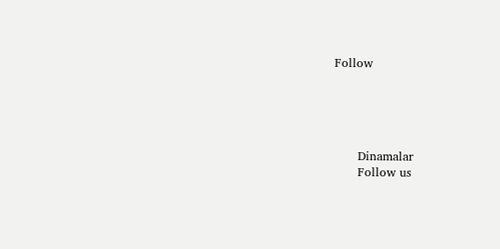Follow





      Dinamalar
      Follow us